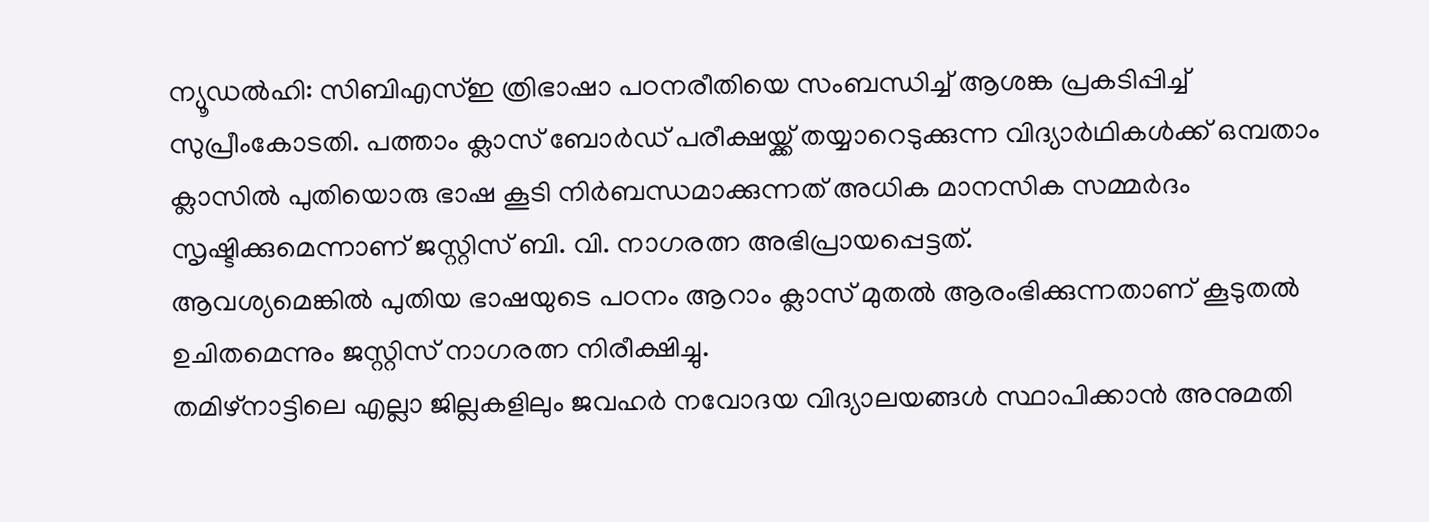ന്യൂഡൽഹി: സിബിഎസ്ഇ ത്രിഭാഷാ പഠനരീതിയെ സംബന്ധിച്ച് ആശങ്ക പ്രകടിപ്പിച്ച് സുപ്രീംകോടതി. പത്താം ക്ലാസ് ബോർഡ് പരീക്ഷയ്ക്ക് തയ്യാറെടുക്കുന്ന വിദ്യാർഥികൾക്ക് ഒമ്പതാം ക്ലാസിൽ പുതിയൊരു ഭാഷ കൂടി നിർബന്ധമാക്കുന്നത് അധിക മാനസിക സമ്മർദം സൃഷ്ടിക്കുമെന്നാണ് ജസ്റ്റിസ് ബി. വി. നാഗരത്ന അഭിപ്രായപ്പെട്ടത്.
ആവശ്യമെങ്കിൽ പുതിയ ഭാഷയുടെ പഠനം ആറാം ക്ലാസ് മുതൽ ആരംഭിക്കുന്നതാണ് കൂടുതൽ ഉചിതമെന്നും ജസ്റ്റിസ് നാഗരത്ന നിരീക്ഷിച്ചു.
തമിഴ്നാട്ടിലെ എല്ലാ ജില്ലകളിലും ജവഹർ നവോദയ വിദ്യാലയങ്ങൾ സ്ഥാപിക്കാൻ അനുമതി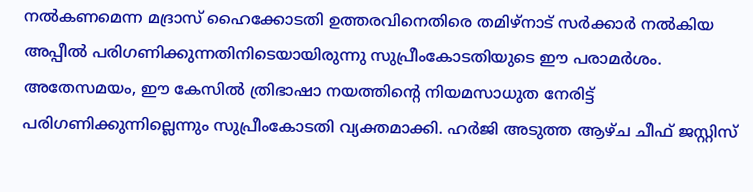നൽകണമെന്ന മദ്രാസ് ഹൈക്കോടതി ഉത്തരവിനെതിരെ തമിഴ്നാട് സർക്കാർ നൽകിയ അപ്പീൽ പരിഗണിക്കുന്നതിനിടെയായിരുന്നു സുപ്രീംകോടതിയുടെ ഈ പരാമർശം.
അതേസമയം, ഈ കേസിൽ ത്രിഭാഷാ നയത്തിന്റെ നിയമസാധുത നേരിട്ട് പരിഗണിക്കുന്നില്ലെന്നും സുപ്രീംകോടതി വ്യക്തമാക്കി. ഹർജി അടുത്ത ആഴ്ച ചീഫ് ജസ്റ്റിസ്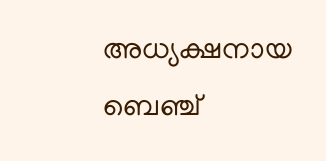അധ്യക്ഷനായ ബെഞ്ച്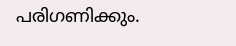പരിഗണിക്കും.